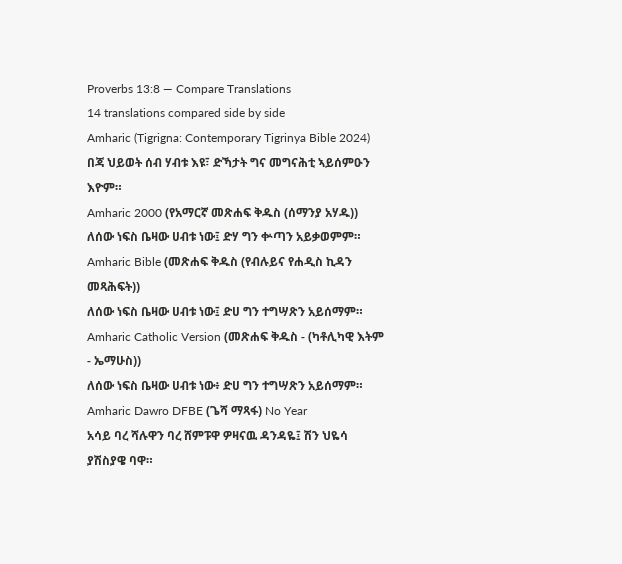Proverbs 13:8 — Compare Translations
14 translations compared side by side
Amharic (Tigrigna: Contemporary Tigrinya Bible 2024)
በጃ ህይወት ሰብ ሃብቱ እዩ፣ ድኻታት ግና መግናሕቲ ኣይሰምዑን እዮም።
Amharic 2000 (የአማርኛ መጽሐፍ ቅዱስ (ሰማንያ አሃዱ))
ለሰው ነፍስ ቤዛው ሀብቱ ነው፤ ድሃ ግን ቍጣን አይቃወምም።
Amharic Bible (መጽሐፍ ቅዱስ (የብሉይና የሐዲስ ኪዳን መጻሕፍት))
ለሰው ነፍስ ቤዛው ሀብቱ ነው፤ ድሀ ግን ተግሣጽን አይሰማም።
Amharic Catholic Version (መጽሐፍ ቅዱስ - (ካቶሊካዊ እትም - ኤማሁስ))
ለሰው ነፍስ ቤዛው ሀብቱ ነው፥ ድሀ ግን ተግሣጽን አይሰማም።
Amharic Dawro DFBE (ጌሻ ማጻፋ) No Year
አሳይ ባረ ሻሉዋን ባረ ሸምፑዋ ዎዛናዉ ዳንዳዬ፤ ሽን ህዬሳ ያሽስያዌ ባዋ።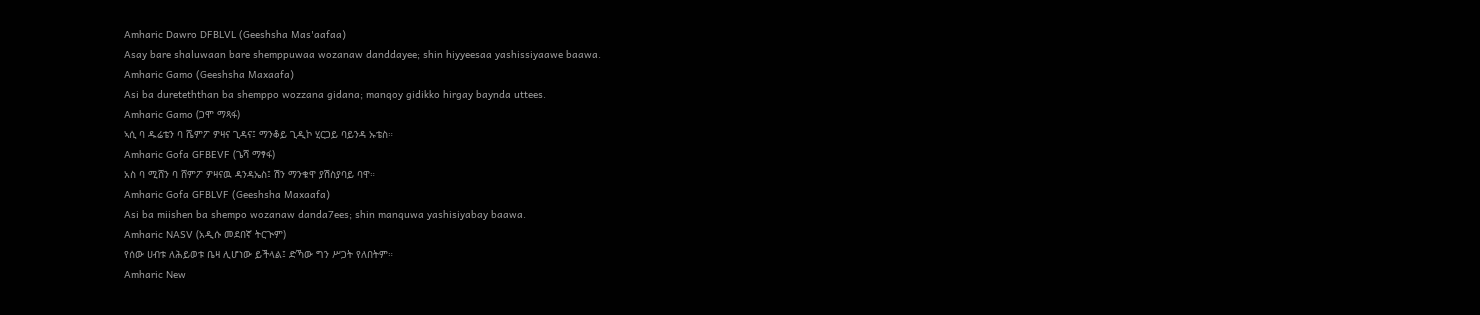Amharic Dawro DFBLVL (Geeshsha Mas'aafaa)
Asay bare shaluwaan bare shemppuwaa wozanaw danddayee; shin hiyyeesaa yashissiyaawe baawa.
Amharic Gamo (Geeshsha Maxaafa)
Asi ba dureteththan ba shemppo wozzana gidana; manqoy gidikko hirgay baynda uttees.
Amharic Gamo (ጋሞ ማጻፋ)
ኣሲ ባ ዱሬቴን ባ ሼምፖ ዎዛና ጊዳና፤ ማንቆይ ጊዲኮ ሂርጋይ ባይንዳ ኡቴስ።
Amharic Gofa GFBEVF (ጌሻ ማፃፋ)
አስ ባ ሚሸን ባ ሸምፖ ዎዛናዉ ዳንዳኤስ፤ ሽን ማንቁዋ ያሽስያባይ ባዋ።
Amharic Gofa GFBLVF (Geeshsha Maxaafa)
Asi ba miishen ba shempo wozanaw danda7ees; shin manquwa yashisiyabay baawa.
Amharic NASV (አዲሱ መደበኛ ትርጒም)
የሰው ሀብቱ ለሕይወቱ ቤዛ ሊሆነው ይችላል፤ ድኻው ግን ሥጋት የለበትም።
Amharic New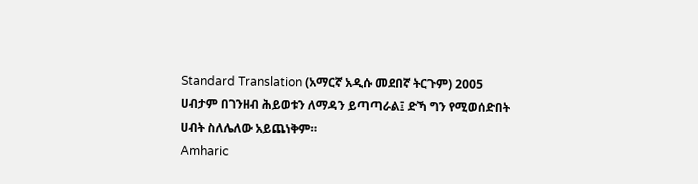Standard Translation (አማርኛ አዲሱ መደበኛ ትርጉም) 2005
ሀብታም በገንዘብ ሕይወቱን ለማዳን ይጣጣራል፤ ድኻ ግን የሚወሰድበት ሀብት ስለሌለው አይጨነቅም።
Amharic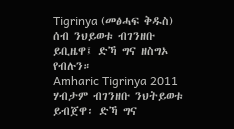Tigrinya (መፅሓፍ ቅዱስ)
ሰብ ንህይወቱ ብገንዘቡ ይቢዜዋ፤ ድኻ ግና ዘስግኦ የብሉን።
Amharic Tigrinya 2011
ሃብታም ብገንዘቡ ንህትይወቱ ይብጀዋ፡ ድኻ ግና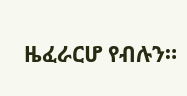ዜፈራርሆ የብሉን።